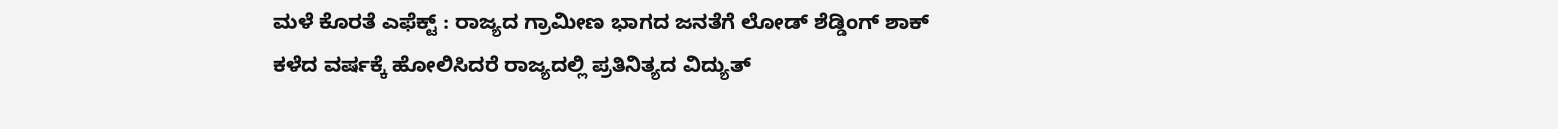ಮಳೆ ಕೊರತೆ ಎಫೆಕ್ಟ್ : ರಾಜ್ಯದ ಗ್ರಾಮೀಣ ಭಾಗದ ಜನತೆಗೆ ಲೋಡ್ ಶೆಡ್ಡಿಂಗ್ ಶಾಕ್
ಕಳೆದ ವರ್ಷಕ್ಕೆ ಹೋಲಿಸಿದರೆ ರಾಜ್ಯದಲ್ಲಿ ಪ್ರತಿನಿತ್ಯದ ವಿದ್ಯುತ್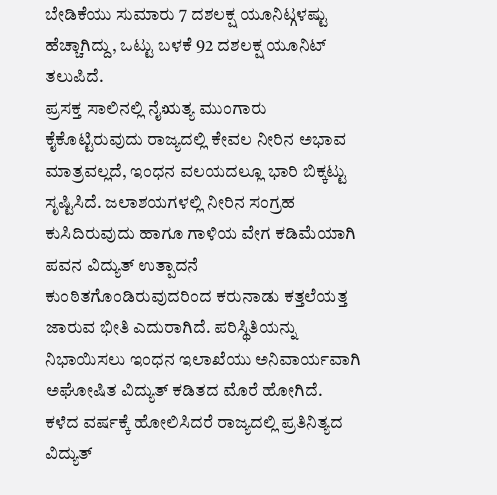ಬೇಡಿಕೆಯು ಸುಮಾರು 7 ದಶಲಕ್ಷ ಯೂನಿಟ್ಗಳಷ್ಟು ಹೆಚ್ಚಾಗಿದ್ದು, ಒಟ್ಟು ಬಳಕೆ 92 ದಶಲಕ್ಷ ಯೂನಿಟ್ ತಲುಪಿದೆ.
ಪ್ರಸಕ್ತ ಸಾಲಿನಲ್ಲಿ ನೈಋತ್ಯ ಮುಂಗಾರು ಕೈಕೊಟ್ಟಿರುವುದು ರಾಜ್ಯದಲ್ಲಿ ಕೇವಲ ನೀರಿನ ಅಭಾವ ಮಾತ್ರವಲ್ಲದೆ, ಇಂಧನ ವಲಯದಲ್ಲೂ ಭಾರಿ ಬಿಕ್ಕಟ್ಟು ಸೃಷ್ಟಿಸಿದೆ. ಜಲಾಶಯಗಳಲ್ಲಿ ನೀರಿನ ಸಂಗ್ರಹ ಕುಸಿದಿರುವುದು ಹಾಗೂ ಗಾಳಿಯ ವೇಗ ಕಡಿಮೆಯಾಗಿ ಪವನ ವಿದ್ಯುತ್ ಉತ್ಪಾದನೆ ಕುಂಠಿತಗೊಂಡಿರುವುದರಿಂದ ಕರುನಾಡು ಕತ್ತಲೆಯತ್ತ ಜಾರುವ ಭೀತಿ ಎದುರಾಗಿದೆ. ಪರಿಸ್ಥಿತಿಯನ್ನು ನಿಭಾಯಿಸಲು ಇಂಧನ ಇಲಾಖೆಯು ಅನಿವಾರ್ಯವಾಗಿ ಅಘೋಷಿತ ವಿದ್ಯುತ್ ಕಡಿತದ ಮೊರೆ ಹೋಗಿದೆ.
ಕಳೆದ ವರ್ಷಕ್ಕೆ ಹೋಲಿಸಿದರೆ ರಾಜ್ಯದಲ್ಲಿ ಪ್ರತಿನಿತ್ಯದ ವಿದ್ಯುತ್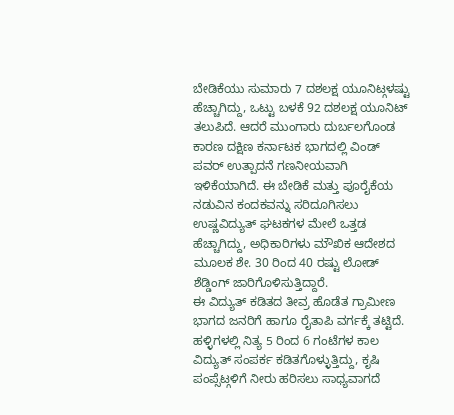ಬೇಡಿಕೆಯು ಸುಮಾರು 7 ದಶಲಕ್ಷ ಯೂನಿಟ್ಗಳಷ್ಟು ಹೆಚ್ಚಾಗಿದ್ದು, ಒಟ್ಟು ಬಳಕೆ 92 ದಶಲಕ್ಷ ಯೂನಿಟ್ ತಲುಪಿದೆ. ಆದರೆ ಮುಂಗಾರು ದುರ್ಬಲಗೊಂಡ ಕಾರಣ ದಕ್ಷಿಣ ಕರ್ನಾಟಕ ಭಾಗದಲ್ಲಿ ವಿಂಡ್ ಪವರ್ ಉತ್ಪಾದನೆ ಗಣನೀಯವಾಗಿ ಇಳಿಕೆಯಾಗಿದೆ. ಈ ಬೇಡಿಕೆ ಮತ್ತು ಪೂರೈಕೆಯ ನಡುವಿನ ಕಂದಕವನ್ನು ಸರಿದೂಗಿಸಲು ಉಷ್ಣವಿದ್ಯುತ್ ಘಟಕಗಳ ಮೇಲೆ ಒತ್ತಡ ಹೆಚ್ಚಾಗಿದ್ದು, ಅಧಿಕಾರಿಗಳು ಮೌಖಿಕ ಆದೇಶದ ಮೂಲಕ ಶೇ. 30 ರಿಂದ 40 ರಷ್ಟು ಲೋಡ್ ಶೆಡ್ಡಿಂಗ್ ಜಾರಿಗೊಳಿಸುತ್ತಿದ್ದಾರೆ.
ಈ ವಿದ್ಯುತ್ ಕಡಿತದ ತೀವ್ರ ಹೊಡೆತ ಗ್ರಾಮೀಣ ಭಾಗದ ಜನರಿಗೆ ಹಾಗೂ ರೈತಾಪಿ ವರ್ಗಕ್ಕೆ ತಟ್ಟಿದೆ. ಹಳ್ಳಿಗಳಲ್ಲಿ ನಿತ್ಯ 5 ರಿಂದ 6 ಗಂಟೆಗಳ ಕಾಲ ವಿದ್ಯುತ್ ಸಂಪರ್ಕ ಕಡಿತಗೊಳ್ಳುತ್ತಿದ್ದು, ಕೃಷಿ ಪಂಪ್ಸೆಟ್ಗಳಿಗೆ ನೀರು ಹರಿಸಲು ಸಾಧ್ಯವಾಗದೆ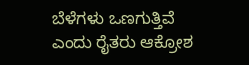ಬೆಳೆಗಳು ಒಣಗುತ್ತಿವೆ ಎಂದು ರೈತರು ಆಕ್ರೋಶ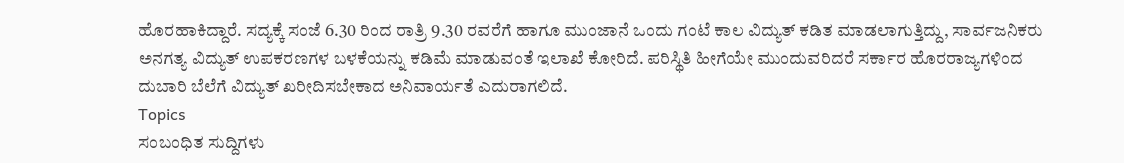ಹೊರಹಾಕಿದ್ದಾರೆ. ಸದ್ಯಕ್ಕೆ ಸಂಜೆ 6.30 ರಿಂದ ರಾತ್ರಿ 9.30 ರವರೆಗೆ ಹಾಗೂ ಮುಂಜಾನೆ ಒಂದು ಗಂಟೆ ಕಾಲ ವಿದ್ಯುತ್ ಕಡಿತ ಮಾಡಲಾಗುತ್ತಿದ್ದು, ಸಾರ್ವಜನಿಕರು ಅನಗತ್ಯ ವಿದ್ಯುತ್ ಉಪಕರಣಗಳ ಬಳಕೆಯನ್ನು ಕಡಿಮೆ ಮಾಡುವಂತೆ ಇಲಾಖೆ ಕೋರಿದೆ. ಪರಿಸ್ಥಿತಿ ಹೀಗೆಯೇ ಮುಂದುವರಿದರೆ ಸರ್ಕಾರ ಹೊರರಾಜ್ಯಗಳಿಂದ ದುಬಾರಿ ಬೆಲೆಗೆ ವಿದ್ಯುತ್ ಖರೀದಿಸಬೇಕಾದ ಅನಿವಾರ್ಯತೆ ಎದುರಾಗಲಿದೆ.
Topics
ಸಂಬಂಧಿತ ಸುದ್ದಿಗಳು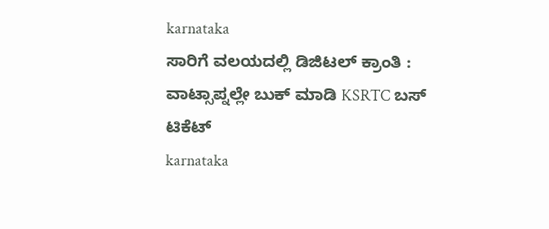karnataka
ಸಾರಿಗೆ ವಲಯದಲ್ಲಿ ಡಿಜಿಟಲ್ ಕ್ರಾಂತಿ : ವಾಟ್ಸಾಪ್ನಲ್ಲೇ ಬುಕ್ ಮಾಡಿ KSRTC ಬಸ್ ಟಿಕೆಟ್
karnataka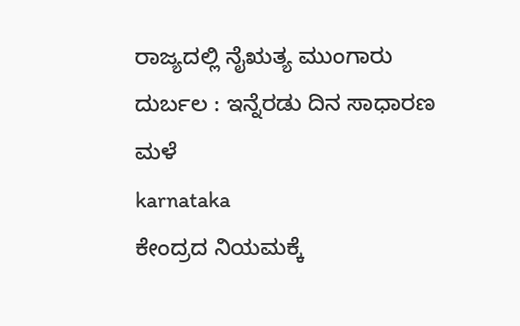ರಾಜ್ಯದಲ್ಲಿ ನೈಋತ್ಯ ಮುಂಗಾರು ದುರ್ಬಲ : ಇನ್ನೆರಡು ದಿನ ಸಾಧಾರಣ ಮಳೆ
karnataka
ಕೇಂದ್ರದ ನಿಯಮಕ್ಕೆ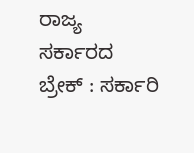ರಾಜ್ಯ ಸರ್ಕಾರದ ಬ್ರೇಕ್ : ಸರ್ಕಾರಿ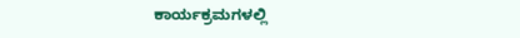ಕಾರ್ಯಕ್ರಮಗಳಲ್ಲಿ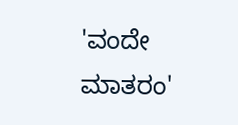'ವಂದೇ ಮಾತರಂ'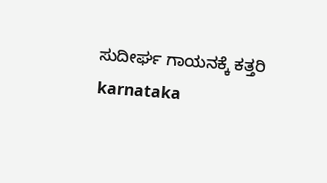ಸುದೀರ್ಘ ಗಾಯನಕ್ಕೆ ಕತ್ತರಿ
karnataka